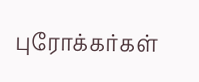புரோக்கர்கள்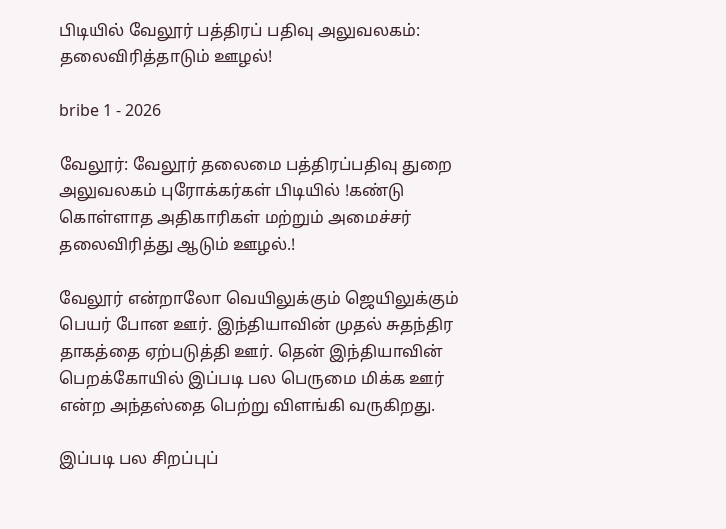பிடியில் வேலூர் பத்திரப் பதிவு அலுவலகம்: தலைவிரித்தாடும் ஊழல்!

bribe 1 - 2026

வேலூர்: வேலூர் தலைமை பத்திரப்பதிவு துறை அலுவலகம் புரோக்கர்கள் பிடியில் !கண்டு கொள்ளாத அதிகாரிகள் மற்றும் அமைச்சர் தலைவிரித்து ஆடும் ஊழல்.!

வேலூர் என்றாலோ வெயிலுக்கும் ஜெயிலுக்கும் பெயர் போன ஊர். இந்தியாவின் முதல் சுதந்திர தாகத்தை ஏற்படுத்தி ஊர். தென் இந்தியாவின் பெறக்கோயில் இப்படி பல பெருமை மிக்க ஊர் என்ற அந்தஸ்தை பெற்று விளங்கி வருகிறது.

இப்படி பல சிறப்புப்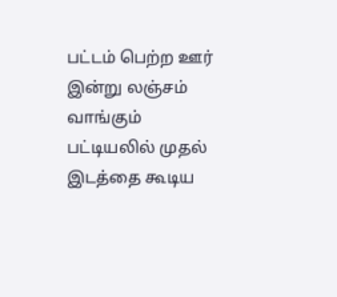பட்டம் பெற்ற ஊர் இன்று லஞ்சம் வாங்கும் பட்டியலில் முதல் இடத்தை கூடிய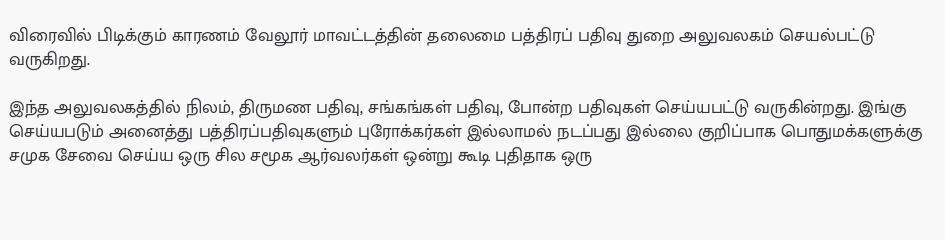விரைவில் பிடிக்கும் காரணம் வேலூர் மாவட்டத்தின்‌ தலைமை பத்திரப் பதிவு துறை அலுவலகம் செயல்பட்டு வருகிறது.

இந்த அலுவலகத்தில் நிலம், திருமண பதிவு, சங்கங்கள் பதிவு, போன்ற பதிவுகள் செய்யபட்டு வருகின்றது. இங்கு செய்யபடும் அனைத்து பத்திரப்பதிவுகளும் புரோக்கர்கள் இல்லாமல் நடப்பது இல்லை குறிப்பாக பொதுமக்களுக்கு சமுக சேவை செய்ய ஒரு சில சமூக ஆர்வலர்கள் ஒன்று கூடி புதிதாக ஒரு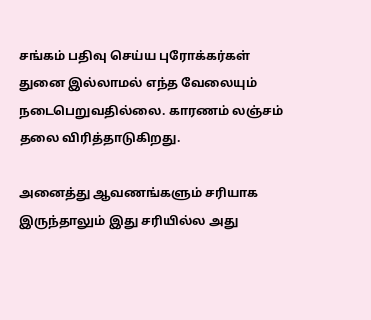சங்கம் பதிவு செய்ய புரோக்கர்கள் துனை இல்லாமல் எந்த வேலையும் நடைபெறுவதில்லை. காரணம் லஞ்சம் தலை விரித்தாடுகிறது.

அனைத்து ஆவணங்களும் சரியாக இருந்தாலும் இது சரியில்ல அது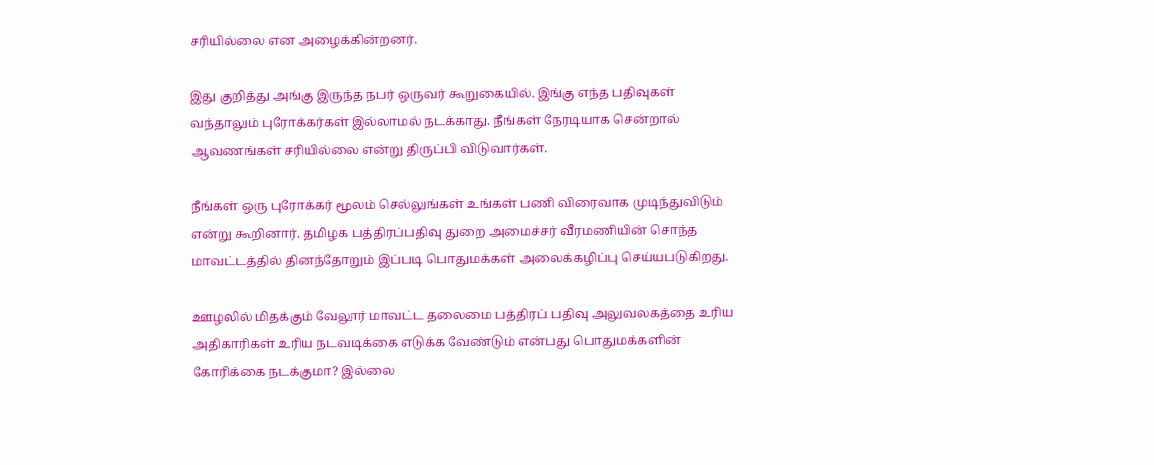சரியில்லை என அழைக்கின்றனர்.

இது குறித்து அங்கு இருந்த நபர் ஒருவர் கூறுகையில். இங்கு எந்த பதிவுகள் வந்தாலும் புரோக்கர்கள் இல்லாமல் நடக்காது. நீங்கள் நேரடியாக சென்றால் ஆவணங்கள் சரியில்லை என்று திருப்பி விடுவார்கள்.

நீங்கள் ஒரு புரோக்கர் மூலம் செல்லுங்கள் உங்கள் பணி விரைவாக முடிந்துவிடும் என்று கூறினார். தமிழக பத்திரப்பதிவு துறை அமைச்சர் வீரமணியின் சொந்த மாவட்டத்தில் தினந்தோறும் இப்படி பொதுமக்கள் அலைக்கழிப்பு செய்யபடுகிறது.

ஊழலில் மிதக்கும் வேலூர் மாவட்ட தலைமை பத்திரப் பதிவு அலுவலகத்தை உரிய அதிகாரிகள் உரிய நடவடிக்கை எடுக்க வேண்டும் என்பது பொதுமக்களின் கோரிக்கை நடக்குமா? இல்லை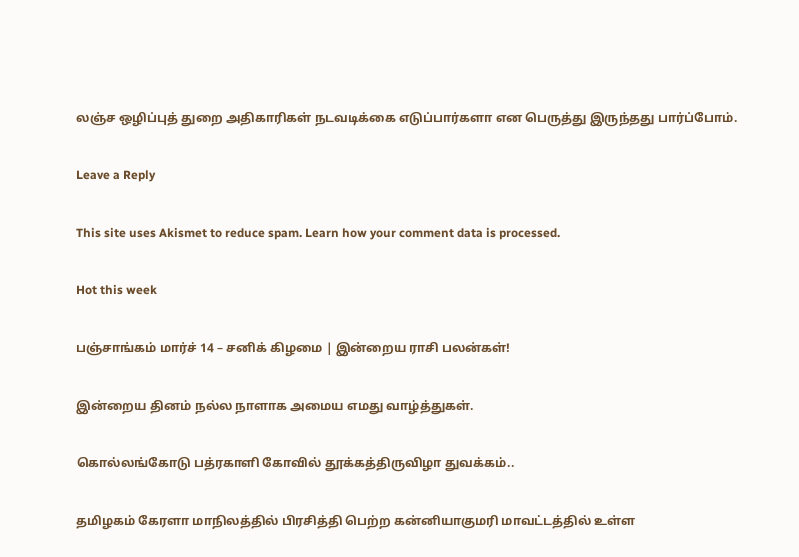லஞ்ச ஒழிப்புத் துறை அதிகாரிகள் நடவடிக்கை எடுப்பார்களா என பெருத்து இருந்தது பார்ப்போம்.

Leave a Reply

This site uses Akismet to reduce spam. Learn how your comment data is processed.

Hot this week

பஞ்சாங்கம் மார்ச் 14 – சனிக் கிழமை | இன்றைய ராசி பலன்கள்!

இன்றைய தினம் நல்ல நாளாக அமைய எமது வாழ்த்துகள்.

கொல்லங்கோடு பத்ரகாளி கோவில் தூக்கத்திருவிழா துவக்கம்..

தமிழகம் கேரளா மாநிலத்தில் பிரசித்தி பெற்ற கன்னியாகுமரி மாவட்டத்தில் உள்ள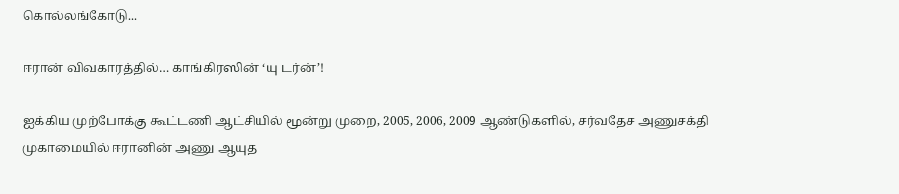கொல்லங்கோடு...

ஈரான் விவகாரத்தில்… காங்கிரஸின் ‘யு டர்ன்’!

ஐக்கிய முற்போக்கு கூட்டணி ஆட்சியில் மூன்று முறை, 2005, 2006, 2009 ஆண்டுகளில், சர்வதேச அணுசக்தி முகாமையில் ஈரானின் அணு ஆயுத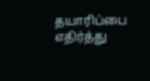தயாரிப்பை எதிர்த்து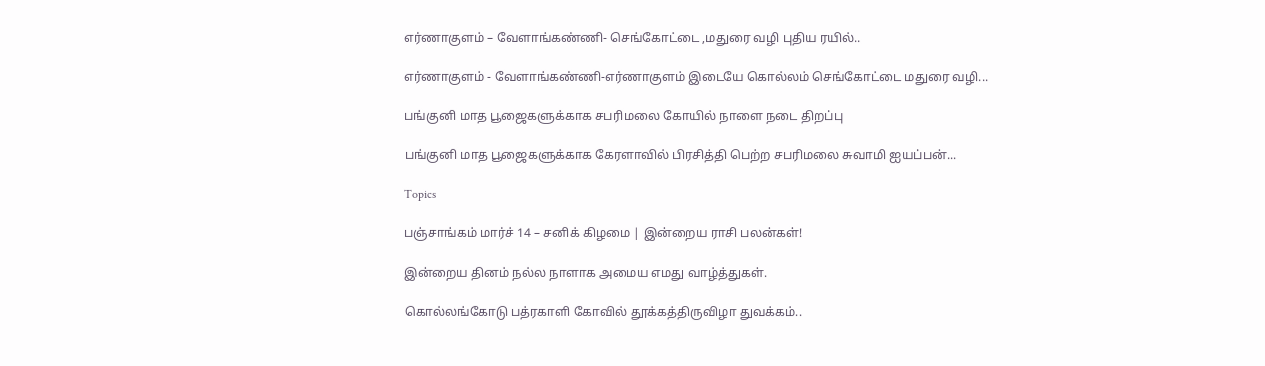எர்ணாகுளம் – வேளாங்கண்ணி- செங்கோட்டை ,மதுரை வழி புதிய ரயில்..

எர்ணாகுளம் - வேளாங்கண்ணி-எர்ணாகுளம் இடையே கொல்லம் செங்கோட்டை மதுரை வழி...

பங்குனி மாத பூஜைகளுக்காக சபரிமலை கோயில் நாளை நடை திறப்பு

பங்குனி மாத பூஜைகளுக்காக கேரளாவில் பிரசித்தி பெற்ற சபரிமலை சுவாமி ஐயப்பன்...

Topics

பஞ்சாங்கம் மார்ச் 14 – சனிக் கிழமை | இன்றைய ராசி பலன்கள்!

இன்றைய தினம் நல்ல நாளாக அமைய எமது வாழ்த்துகள்.

கொல்லங்கோடு பத்ரகாளி கோவில் தூக்கத்திருவிழா துவக்கம்..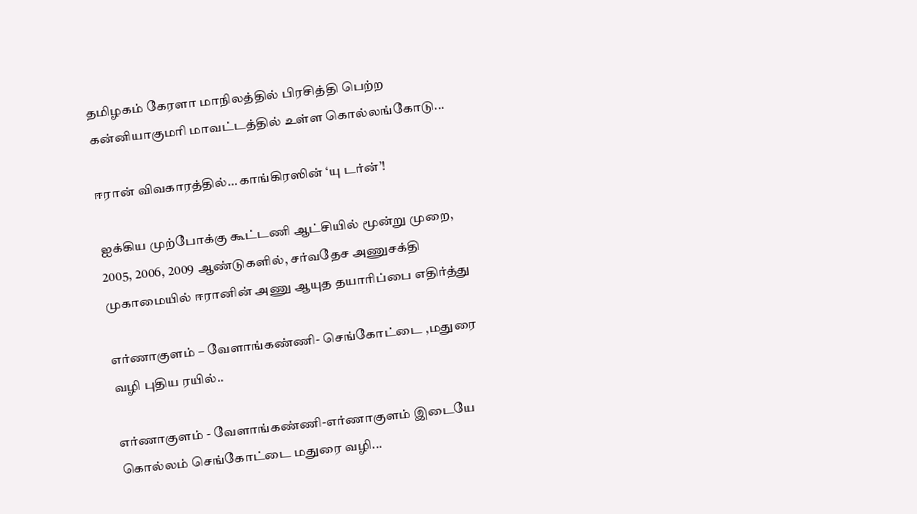தமிழகம் கேரளா மாநிலத்தில் பிரசித்தி பெற்ற கன்னியாகுமரி மாவட்டத்தில் உள்ள கொல்லங்கோடு...

ஈரான் விவகாரத்தில்… காங்கிரஸின் ‘யு டர்ன்’!

ஐக்கிய முற்போக்கு கூட்டணி ஆட்சியில் மூன்று முறை, 2005, 2006, 2009 ஆண்டுகளில், சர்வதேச அணுசக்தி முகாமையில் ஈரானின் அணு ஆயுத தயாரிப்பை எதிர்த்து

எர்ணாகுளம் – வேளாங்கண்ணி- செங்கோட்டை ,மதுரை வழி புதிய ரயில்..

எர்ணாகுளம் - வேளாங்கண்ணி-எர்ணாகுளம் இடையே கொல்லம் செங்கோட்டை மதுரை வழி...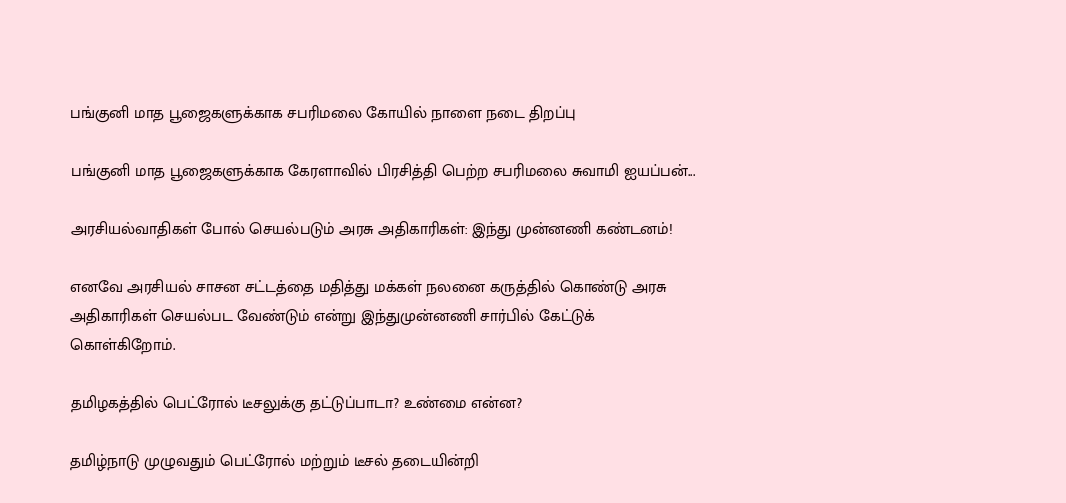பங்குனி மாத பூஜைகளுக்காக சபரிமலை கோயில் நாளை நடை திறப்பு

பங்குனி மாத பூஜைகளுக்காக கேரளாவில் பிரசித்தி பெற்ற சபரிமலை சுவாமி ஐயப்பன்...

அரசியல்வாதிகள் போல் செயல்படும் அரசு அதிகாரிகள்: இந்து முன்னணி கண்டனம்!

எனவே அரசியல் சாசன சட்டத்தை மதித்து மக்கள் நலனை கருத்தில் கொண்டு அரசு அதிகாரிகள் செயல்பட வேண்டும் என்று இந்துமுன்னணி சார்பில் கேட்டுக் கொள்கிறோம்.

தமிழகத்தில் பெட்ரோல் டீசலுக்கு தட்டுப்பாடா? உண்மை என்ன?

தமிழ்நாடு முழுவதும் பெட்ரோல் மற்றும் டீசல் தடையின்றி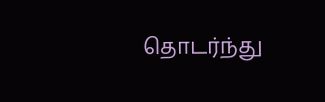தொடர்ந்து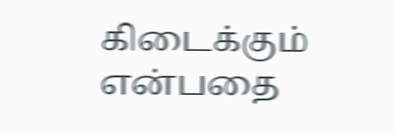கிடைக்கும் என்பதை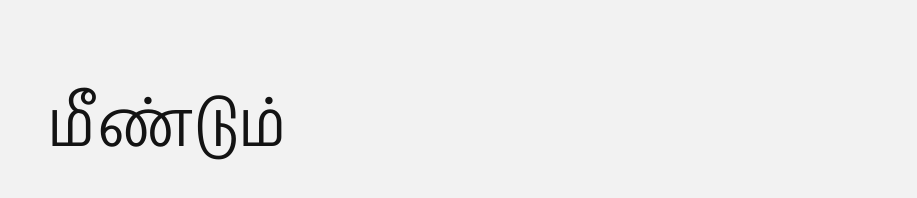மீண்டும்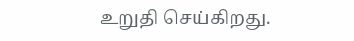உறுதி செய்கிறது.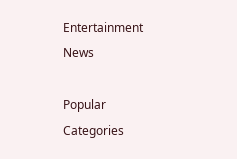Entertainment News

Popular Categories